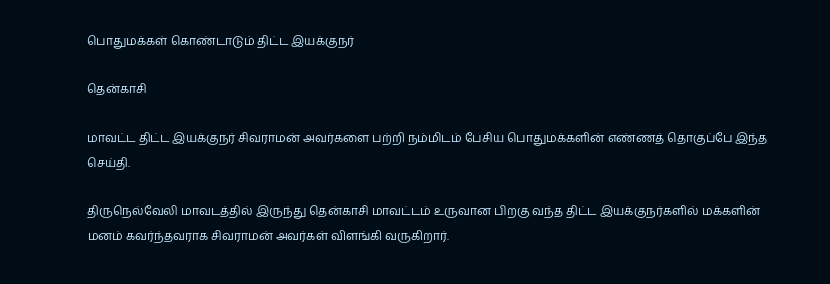பொதுமக்கள் கொண்டாடும் திட்ட இயக்குநர்

தென்காசி

மாவட்ட திட்ட இயக்குநர் சிவராமன் அவர்களை பற்றி நம்மிடம் பேசிய பொதுமக்களின் எண்ணத் தொகுப்பே இந்த செய்தி.

திருநெல்வேலி மாவடத்தில் இருந்து தென்காசி மாவட்டம் உருவான பிறகு வந்த திட்ட இயக்குநர்களில் மக்களின் மனம் கவர்ந்தவராக சிவராமன் அவர்கள் விளங்கி வருகிறார்.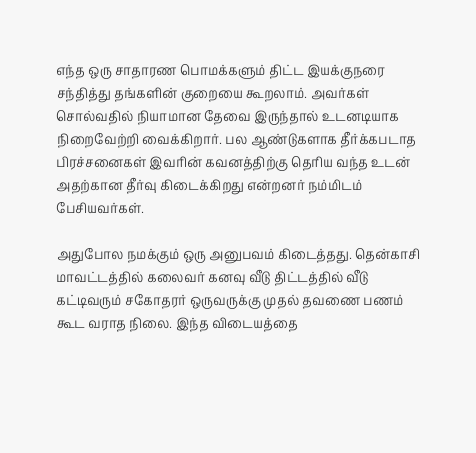எந்த ஒரு சாதாரண பொமக்களும் திட்ட இயக்குநரை சந்தித்து தங்களின் குறையை கூறலாம். அவர்கள் சொல்வதில் நியாமான தேவை இருந்தால் உடனடியாக நிறைவேற்றி வைக்கிறார். பல ஆண்டுகளாக தீர்க்கபடாத பிரச்சனைகள் இவரின் கவனத்திற்கு தெரிய வந்த உடன் அதற்கான தீர்வு கிடைக்கிறது என்றனர் நம்மிடம் பேசியவர்கள்.

அதுபோல நமக்கும் ஒரு அனுபவம் கிடைத்தது. தென்காசி மாவட்டத்தில் கலைவர் கனவு வீடு திட்டத்தில் வீடு கட்டிவரும் சகோதரர் ஒருவருக்கு முதல் தவணை பணம் கூட வராத நிலை. இந்த விடையத்தை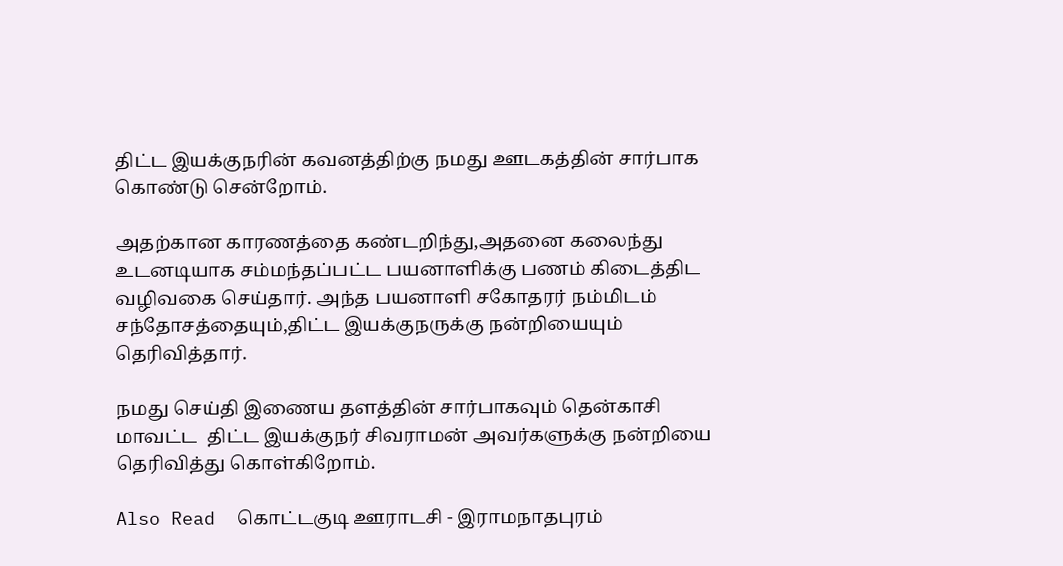திட்ட இயக்குநரின் கவனத்திற்கு நமது ஊடகத்தின் சார்பாக கொண்டு சென்றோம்.

அதற்கான காரணத்தை கண்டறிந்து,அதனை கலைந்து உடனடியாக சம்மந்தப்பட்ட பயனாளிக்கு பணம் கிடைத்திட வழிவகை செய்தார். அந்த பயனாளி சகோதரர் நம்மிடம் சந்தோசத்தையும்,திட்ட இயக்குநருக்கு நன்றியையும் தெரிவித்தார்.

நமது செய்தி இணைய தளத்தின் சார்பாகவும் தென்காசி மாவட்ட  திட்ட இயக்குநர் சிவராமன் அவர்களுக்கு நன்றியை தெரிவித்து கொள்கிறோம்.

Also Read  கொட்டகுடி ஊராடசி - இராமநாதபுரம்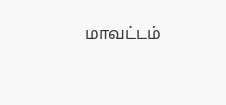மாவட்டம்